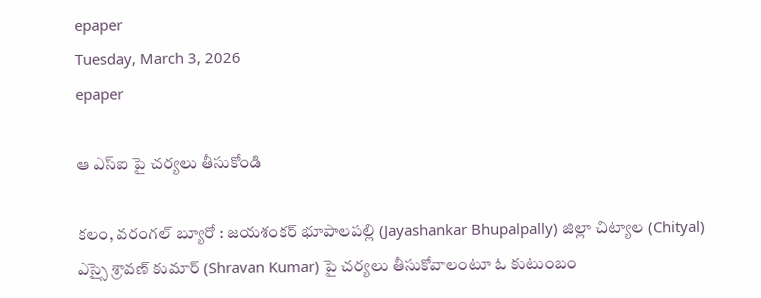epaper
Tuesday, March 3, 2026
epaper

ఆ ఎస్ఐ పై చర్యలు తీసుకోండి

కలం, వరంగల్ బ్యూరో : జయశంకర్ భూపాలపల్లి (Jayashankar Bhupalpally) జిల్లా చిట్యాల (Chityal) ఎస్సై శ్రావణ్ కుమార్ (Shravan Kumar) పై చర్యలు తీసుకోవాలంటూ ఓ కుటుంబం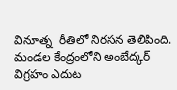వినూత్న  రీతిలో నిరసన తెలిపింది. మండల కేంద్రంలోని అంబేద్కర్ విగ్రహం ఎదుట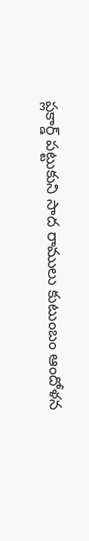ప్లకార్డ్ పట్టుకుని సాద రాములు కుటుంబం ఆందోళన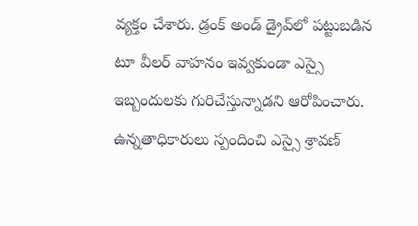వ్యక్తం చేశారు. డ్రంక్ అండ్ డ్రైవ్‌లో పట్టుబడిన టూ వీలర్ వాహనం ఇవ్వకుండా ఎస్సై ఇబ్బందులకు గురిచేస్తున్నాడని ఆరోపించారు. ఉన్నతాధికారులు స్పందించి ఎస్సై శ్రావణ్‌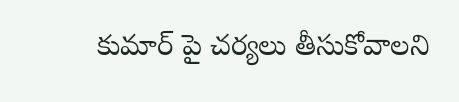కుమార్ పై చర్యలు తీసుకోవాలని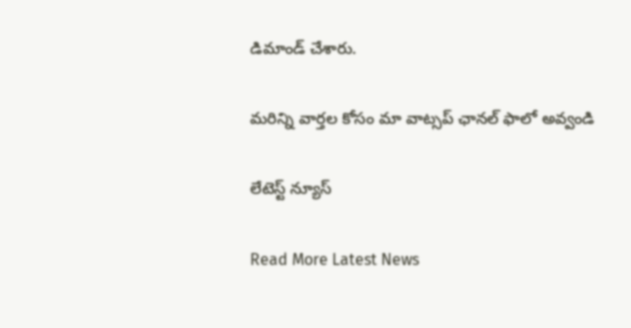డిమాండ్ చేశారు.

మ‌రిన్ని వార్త‌ల కోసం మా వాట్స‌ప్ ఛాన‌ల్ ఫాలో అవ్వండి

లేటెస్ట్ న్యూస్‌

Read More Latest News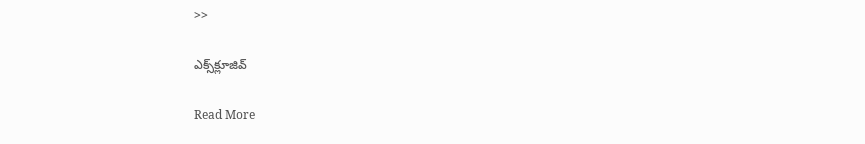>>

ఎక్స్‌క్లూజివ్‌

Read More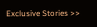Exclusive Stories >>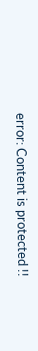error: Content is protected !!